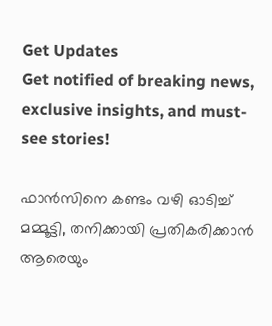Get Updates
Get notified of breaking news, exclusive insights, and must-see stories!

ഫാന്‍സിനെ കണ്ടം വഴി ഓടിച്ച് മമ്മൂട്ടി, തനിക്കായി പ്രതികരിക്കാന്‍ ആരെയും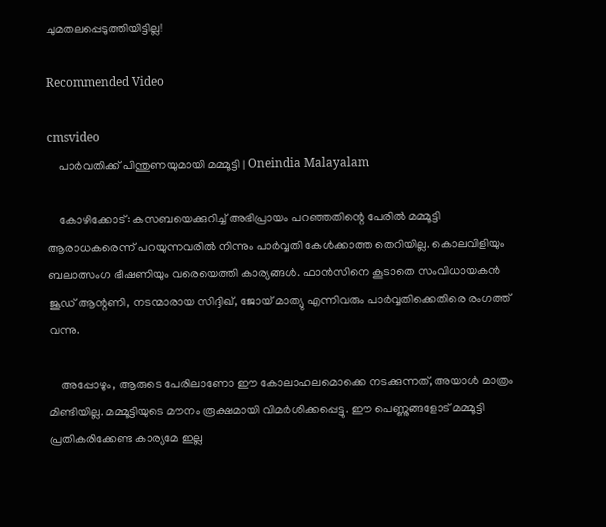ചുമതലപ്പെടുത്തിയിട്ടില്ല!

Recommended Video

cmsvideo
    പാർവതിക്ക് പിന്തുണയുമായി മമ്മൂട്ടി | Oneindia Malayalam

    കോഴിക്കോട്: കസബയെക്കുറിച്ച് അഭിപ്രായം പറഞ്ഞതിന്റെ പേരില്‍ മമ്മൂട്ടി ആരാധകരെന്ന് പറയുന്നവരില്‍ നിന്നും പാര്‍വ്വതി കേള്‍ക്കാത്ത തെറിയില്ല. കൊലവിളിയും ബലാത്സംഗ ഭീഷണിയും വരെയെത്തി കാര്യങ്ങള്‍. ഫാന്‍സിനെ കൂടാതെ സംവിധായകന്‍ ജൂഡ് ആന്റണി, നടന്മാരായ സിദ്ദിഖ്, ജോയ് മാത്യു എന്നിവരും പാര്‍വ്വതിക്കെതിരെ രംഗത്ത് വന്നു.

    അപ്പോഴും, ആരുടെ പേരിലാണോ ഈ കോലാഹലമൊക്കെ നടക്കുന്നത്, അയാള്‍ മാത്രം മിണ്ടിയില്ല. മമ്മൂട്ടിയുടെ മൗനം രൂക്ഷമായി വിമര്‍ശിക്കപ്പെട്ടു. ഈ പെണ്ണുങ്ങളോട് മമ്മൂട്ടി പ്രതികരിക്കേണ്ട കാര്യമേ ഇല്ല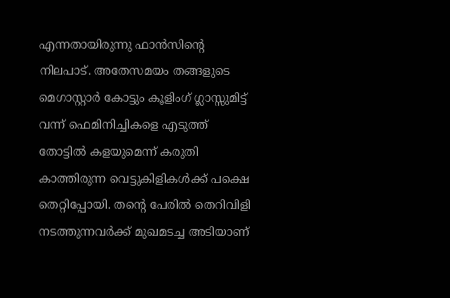എന്നതായിരുന്നു ഫാന്‍സിന്റെ നിലപാട്. അതേസമയം തങ്ങളുടെ മെഗാസ്റ്റാര്‍ കോട്ടും കൂളിംഗ് ഗ്ലാസ്സുമിട്ട് വന്ന് ഫെമിനിച്ചികളെ എടുത്ത് തോട്ടില്‍ കളയുമെന്ന് കരുതി കാത്തിരുന്ന വെട്ടുകിളികള്‍ക്ക് പക്ഷെ തെറ്റിപ്പോയി. തന്റെ പേരില്‍ തെറിവിളി നടത്തുന്നവര്‍ക്ക് മുഖമടച്ച അടിയാണ്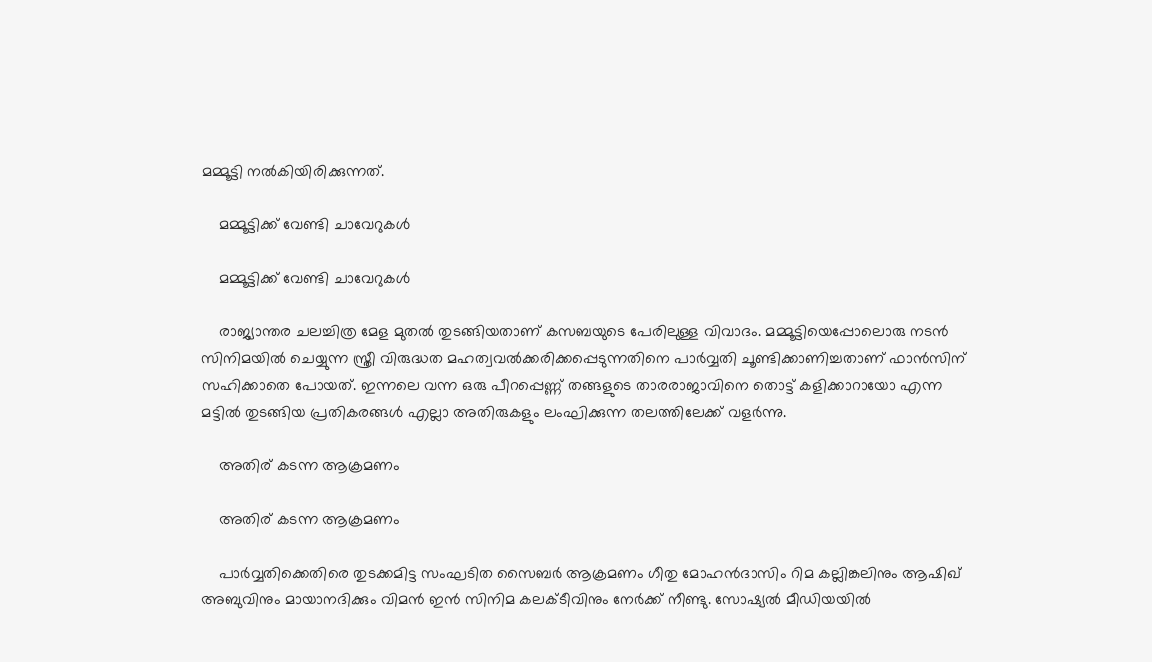മമ്മൂട്ടി നല്‍കിയിരിക്കുന്നത്.

    മമ്മൂട്ടിക്ക് വേണ്ടി ചാവേറുകൾ

    മമ്മൂട്ടിക്ക് വേണ്ടി ചാവേറുകൾ

    രാജ്യാന്തര ചലച്ചിത്ര മേള മുതല്‍ തുടങ്ങിയതാണ് കസബയുടെ പേരിലുള്ള വിവാദം. മമ്മൂട്ടിയെപ്പോലൊരു നടന്‍ സിനിമയില്‍ ചെയ്യുന്ന സ്ത്രീ വിരുദ്ധത മഹത്വവല്‍ക്കരിക്കപ്പെടുന്നതിനെ പാര്‍വ്വതി ചൂണ്ടിക്കാണിച്ചതാണ് ഫാന്‍സിന് സഹിക്കാതെ പോയത്. ഇന്നലെ വന്ന ഒരു പീറപ്പെണ്ണ് തങ്ങളുടെ താരരാജാവിനെ തൊട്ട് കളിക്കാറായോ എന്ന മട്ടില്‍ തുടങ്ങിയ പ്രതികരങ്ങള്‍ എല്ലാ അതിരുകളും ലംഘിക്കുന്ന തലത്തിലേക്ക് വളര്‍ന്നു.

    അതിര് കടന്ന ആക്രമണം

    അതിര് കടന്ന ആക്രമണം

    പാര്‍വ്വതിക്കെതിരെ തുടക്കമിട്ട സംഘടിത സൈബര്‍ ആക്രമണം ഗീതു മോഹന്‍ദാസിം റിമ കല്ലിങ്കലിനും ആഷിഖ് അബുവിനും മായാനദിക്കും വിമന്‍ ഇന്‍ സിനിമ കലക്ടീവിനും നേര്‍ക്ക് നീണ്ടു. സോഷ്യല്‍ മീഡിയയില്‍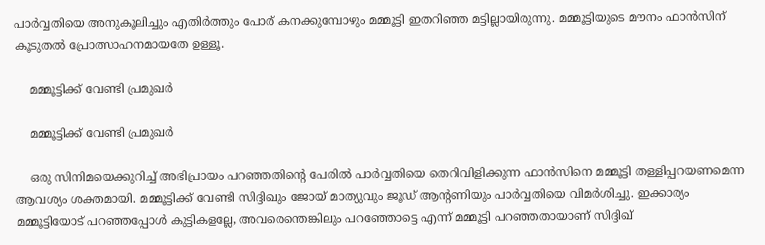പാര്‍വ്വതിയെ അനുകൂലിച്ചും എതിര്‍ത്തും പോര് കനക്കുമ്പോഴും മമ്മൂട്ടി ഇതറിഞ്ഞ മട്ടില്ലായിരുന്നു. മമ്മൂട്ടിയുടെ മൗനം ഫാന്‍സിന് കൂടുതല്‍ പ്രോത്സാഹനമായതേ ഉള്ളൂ.

    മമ്മൂട്ടിക്ക് വേണ്ടി പ്രമുഖർ

    മമ്മൂട്ടിക്ക് വേണ്ടി പ്രമുഖർ

    ഒരു സിനിമയെക്കുറിച്ച് അഭിപ്രായം പറഞ്ഞതിന്റെ പേരില്‍ പാര്‍വ്വതിയെ തെറിവിളിക്കുന്ന ഫാന്‍സിനെ മമ്മൂട്ടി തള്ളിപ്പറയണമെന്ന ആവശ്യം ശക്തമായി. മമ്മൂട്ടിക്ക് വേണ്ടി സിദ്ദിഖും ജോയ് മാത്യുവും ജൂഡ് ആന്റണിയും പാര്‍വ്വതിയെ വിമര്‍ശിച്ചു. ഇക്കാര്യം മമ്മൂട്ടിയോട് പറഞ്ഞപ്പോള്‍ കുട്ടികളല്ലേ, അവരെന്തെങ്കിലും പറഞ്ഞോട്ടെ എന്ന് മമ്മൂട്ടി പറഞ്ഞതായാണ് സിദ്ദിഖ്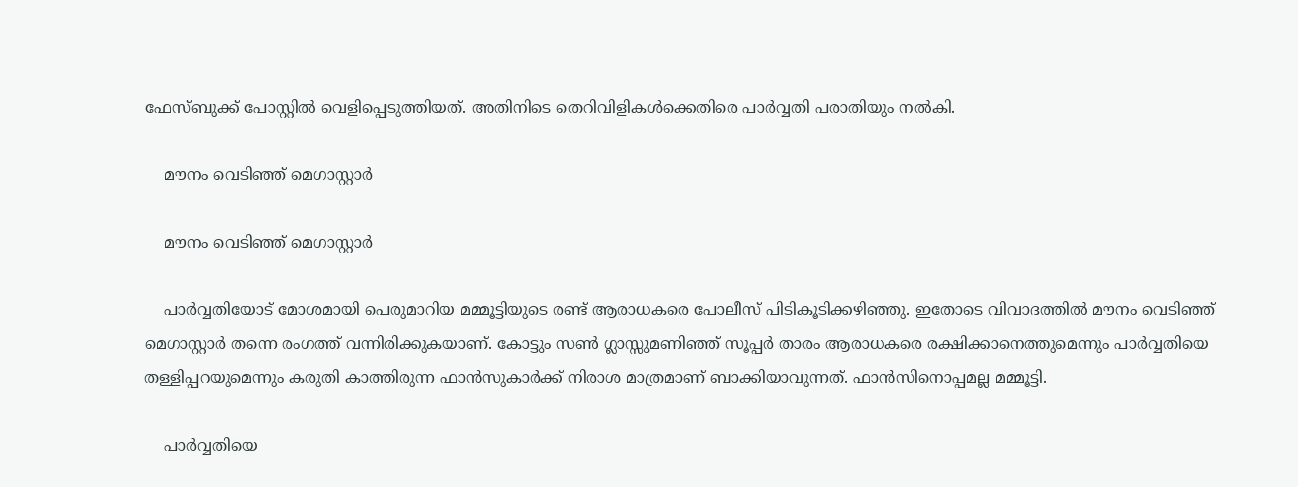ഫേസ്ബുക്ക് പോസ്റ്റില്‍ വെളിപ്പെടുത്തിയത്. അതിനിടെ തെറിവിളികള്‍ക്കെതിരെ പാര്‍വ്വതി പരാതിയും നല്‍കി.

    മൗനം വെടിഞ്ഞ് മെഗാസ്റ്റാര്‍

    മൗനം വെടിഞ്ഞ് മെഗാസ്റ്റാര്‍

    പാര്‍വ്വതിയോട് മോശമായി പെരുമാറിയ മമ്മൂട്ടിയുടെ രണ്ട് ആരാധകരെ പോലീസ് പിടികൂടിക്കഴിഞ്ഞു. ഇതോടെ വിവാദത്തില്‍ മൗനം വെടിഞ്ഞ് മെഗാസ്റ്റാര്‍ തന്നെ രംഗത്ത് വന്നിരിക്കുകയാണ്. കോട്ടും സണ്‍ ഗ്ലാസ്സുമണിഞ്ഞ് സൂപ്പര്‍ താരം ആരാധകരെ രക്ഷിക്കാനെത്തുമെന്നും പാര്‍വ്വതിയെ തള്ളിപ്പറയുമെന്നും കരുതി കാത്തിരുന്ന ഫാന്‍സുകാര്‍ക്ക് നിരാശ മാത്രമാണ് ബാക്കിയാവുന്നത്. ഫാന്‍സിനൊപ്പമല്ല മമ്മൂട്ടി.

    പാർവ്വതിയെ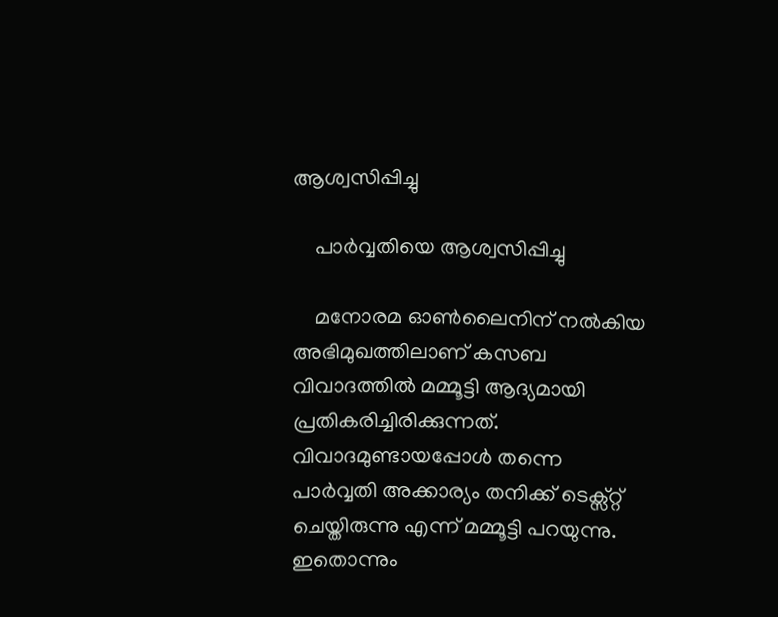ആശ്വസിപ്പിച്ചു

    പാർവ്വതിയെ ആശ്വസിപ്പിച്ചു

    മനോരമ ഓണ്‍ലൈനിന് നല്‍കിയ അഭിമുഖത്തിലാണ് കസബ വിവാദത്തില്‍ മമ്മൂട്ടി ആദ്യമായി പ്രതികരിച്ചിരിക്കുന്നത്. വിവാദമുണ്ടായപ്പോള്‍ തന്നെ പാര്‍വ്വതി അക്കാര്യം തനിക്ക് ടെക്സ്റ്റ് ചെയ്തിരുന്നു എന്ന് മമ്മൂട്ടി പറയുന്നു. ഇതൊന്നും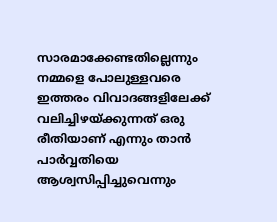സാരമാക്കേണ്ടതില്ലെന്നും നമ്മളെ പോലുള്ളവരെ ഇത്തരം വിവാദങ്ങളിലേക്ക് വലിച്ചിഴയ്ക്കുന്നത് ഒരു രീതിയാണ് എന്നും താന്‍ പാര്‍വ്വതിയെ ആശ്വസിപ്പിച്ചുവെന്നും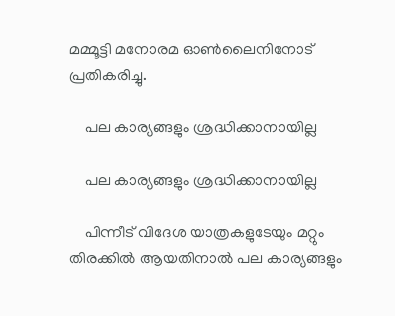മമ്മൂട്ടി മനോരമ ഓണ്‍ലൈനിനോട് പ്രതികരിച്ചു.

    പല കാര്യങ്ങളും ശ്രദ്ധിക്കാനായില്ല

    പല കാര്യങ്ങളും ശ്രദ്ധിക്കാനായില്ല

    പിന്നീട് വിദേശ യാത്രകളുടേയും മറ്റും തിരക്കില്‍ ആയതിനാല്‍ പല കാര്യങ്ങളും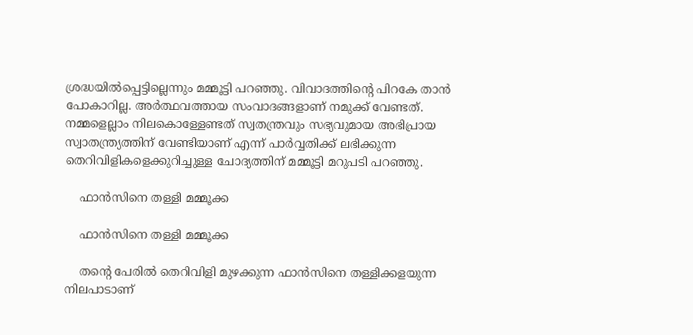ശ്രദ്ധയില്‍പ്പെട്ടില്ലെന്നും മമ്മൂട്ടി പറഞ്ഞു. വിവാദത്തിന്റെ പിറകേ താന്‍ പോകാറില്ല. അര്‍ത്ഥവത്തായ സംവാദങ്ങളാണ് നമുക്ക് വേണ്ടത്. നമ്മളെല്ലാം നിലകൊള്ളേണ്ടത് സ്വതന്ത്രവും സഭ്യവുമായ അഭിപ്രായ സ്വാതന്ത്ര്യത്തിന് വേണ്ടിയാണ് എന്ന് പാര്‍വ്വതിക്ക് ലഭിക്കുന്ന തെറിവിളികളെക്കുറിച്ചുള്ള ചോദ്യത്തിന് മമ്മൂട്ടി മറുപടി പറഞ്ഞു.

    ഫാൻസിനെ തള്ളി മമ്മൂക്ക

    ഫാൻസിനെ തള്ളി മമ്മൂക്ക

    തന്റെ പേരില്‍ തെറിവിളി മുഴക്കുന്ന ഫാന്‍സിനെ തള്ളിക്കളയുന്ന നിലപാടാണ്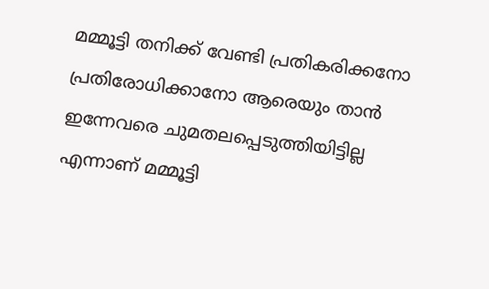മമ്മൂട്ടി തനിക്ക് വേണ്ടി പ്രതികരിക്കനോ പ്രതിരോധിക്കാനോ ആരെയും താന്‍ ഇന്നേവരെ ചുമതലപ്പെടുത്തിയിട്ടില്ല എന്നാണ് മമ്മൂട്ടി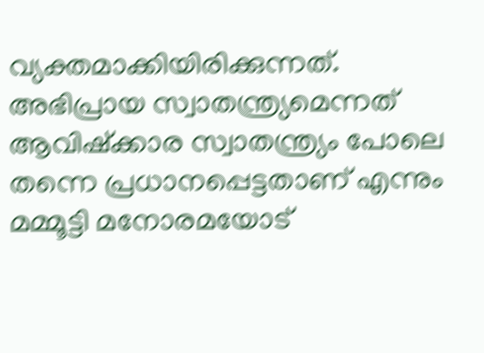വ്യക്തമാക്കിയിരിക്കുന്നത്. അഭിപ്രായ സ്വാതന്ത്ര്യമെന്നത് ആവിഷ്‌ക്കാര സ്വാതന്ത്ര്യം പോലെ തന്നെ പ്രധാനപ്പെട്ടതാണ് എന്നും മമ്മൂട്ടി മനോരമയോട്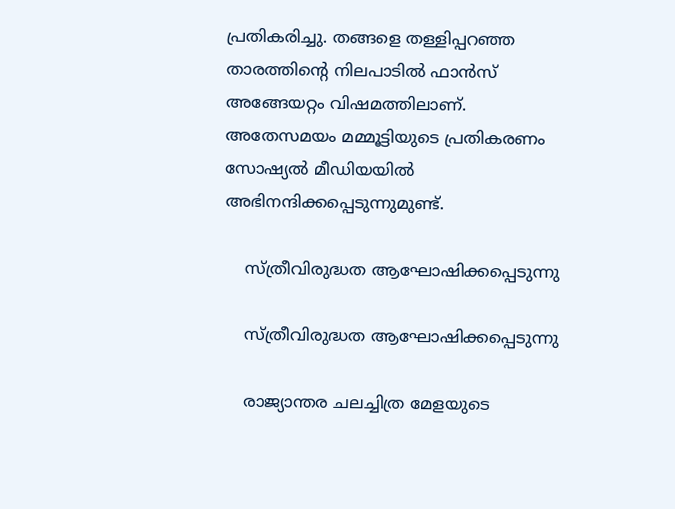പ്രതികരിച്ചു. തങ്ങളെ തള്ളിപ്പറഞ്ഞ താരത്തിന്റെ നിലപാടിൽ ഫാൻസ് അങ്ങേയറ്റം വിഷമത്തിലാണ്. അതേസമയം മമ്മൂട്ടിയുടെ പ്രതികരണം സോഷ്യൽ മീഡിയയിൽ അഭിനന്ദിക്കപ്പെടുന്നുമുണ്ട്.

    സ്ത്രീവിരുദ്ധത ആഘോഷിക്കപ്പെടുന്നു

    സ്ത്രീവിരുദ്ധത ആഘോഷിക്കപ്പെടുന്നു

    രാജ്യാന്തര ചലച്ചിത്ര മേളയുടെ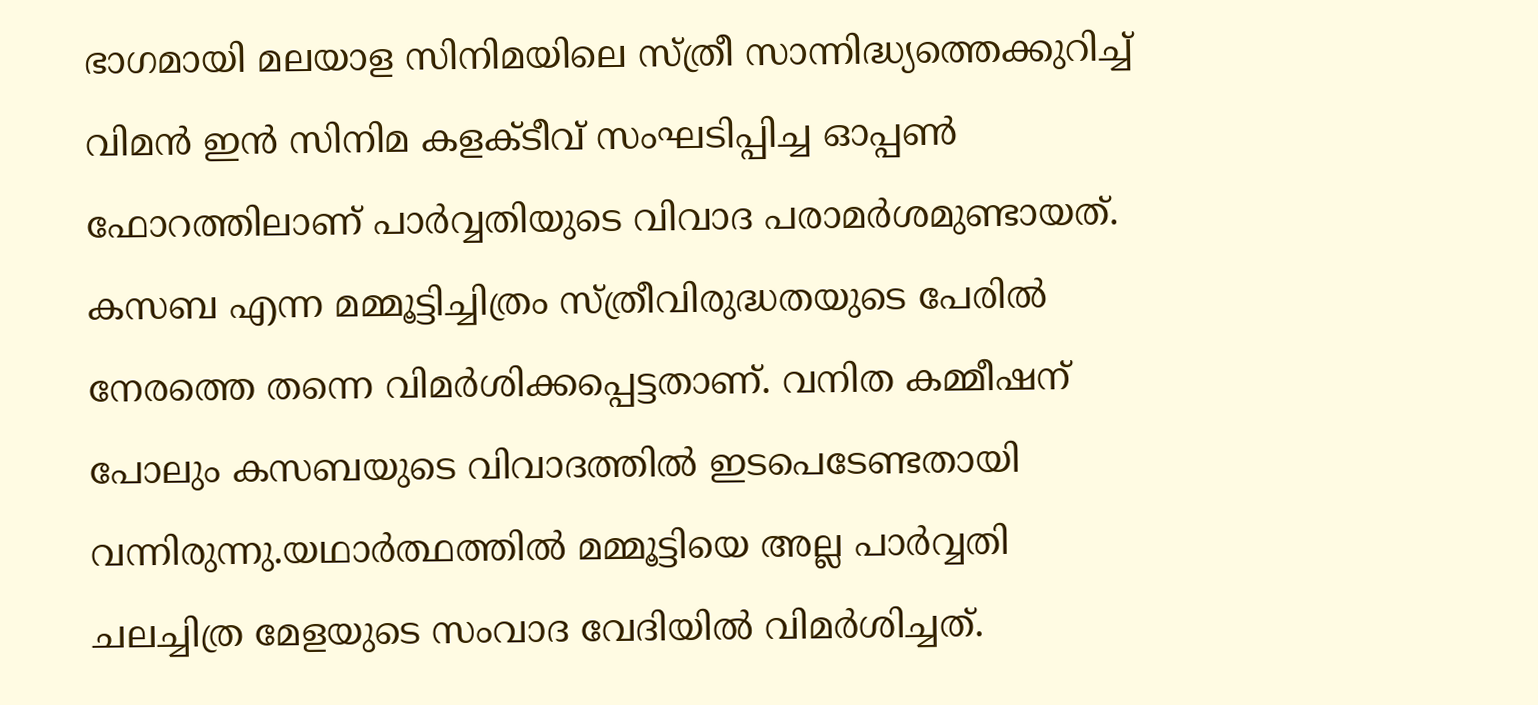ഭാഗമായി മലയാള സിനിമയിലെ സ്ത്രീ സാന്നിദ്ധ്യത്തെക്കുറിച്ച് വിമന്‍ ഇന്‍ സിനിമ കളക്ടീവ് സംഘടിപ്പിച്ച ഓപ്പണ്‍ ഫോറത്തിലാണ് പാര്‍വ്വതിയുടെ വിവാദ പരാമര്‍ശമുണ്ടായത്. കസബ എന്ന മമ്മൂട്ടിച്ചിത്രം സ്ത്രീവിരുദ്ധതയുടെ പേരില്‍ നേരത്തെ തന്നെ വിമര്‍ശിക്കപ്പെട്ടതാണ്. വനിത കമ്മീഷന് പോലും കസബയുടെ വിവാദത്തില്‍ ഇടപെടേണ്ടതായി വന്നിരുന്നു.യഥാര്‍ത്ഥത്തില്‍ മമ്മൂട്ടിയെ അല്ല പാര്‍വ്വതി ചലച്ചിത്ര മേളയുടെ സംവാദ വേദിയില്‍ വിമര്‍ശിച്ചത്.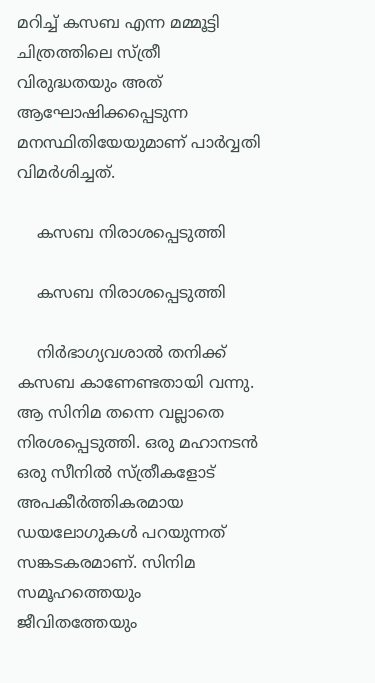മറിച്ച് കസബ എന്ന മമ്മൂട്ടി ചിത്രത്തിലെ സ്ത്രീ വിരുദ്ധതയും അത് ആഘോഷിക്കപ്പെടുന്ന മനസ്ഥിതിയേയുമാണ് പാര്‍വ്വതി വിമര്‍ശിച്ചത്.

    കസബ നിരാശപ്പെടുത്തി

    കസബ നിരാശപ്പെടുത്തി

    നിര്‍ഭാഗ്യവശാല്‍ തനിക്ക് കസബ കാണേണ്ടതായി വന്നു. ആ സിനിമ തന്നെ വല്ലാതെ നിരശപ്പെടുത്തി. ഒരു മഹാനടന്‍ ഒരു സീനില്‍ സ്ത്രീകളോട് അപകീര്‍ത്തികരമായ ഡയലോഗുകള്‍ പറയുന്നത് സങ്കടകരമാണ്. സിനിമ സമൂഹത്തെയും ജീവിതത്തേയും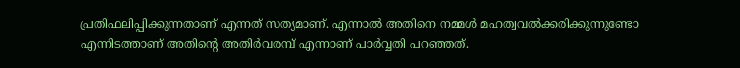പ്രതിഫലിപ്പിക്കുന്നതാണ് എന്നത് സത്യമാണ്. എന്നാല്‍ അതിനെ നമ്മള്‍ മഹത്വവല്‍ക്കരിക്കുന്നുണ്ടോ എന്നിടത്താണ് അതിന്റെ അതിര്‍വരമ്പ് എന്നാണ് പാര്‍വ്വതി പറഞ്ഞത്.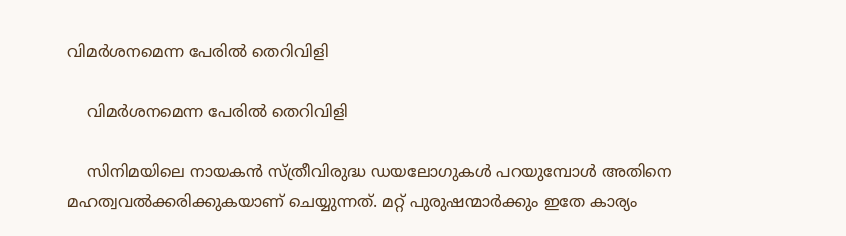വിമർശനമെന്ന പേരിൽ തെറിവിളി

    വിമർശനമെന്ന പേരിൽ തെറിവിളി

    സിനിമയിലെ നായകന്‍ സ്ത്രീവിരുദ്ധ ഡയലോഗുകള്‍ പറയുമ്പോള്‍ അതിനെ മഹത്വവല്‍ക്കരിക്കുകയാണ് ചെയ്യുന്നത്. മറ്റ് പുരുഷന്മാര്‍ക്കും ഇതേ കാര്യം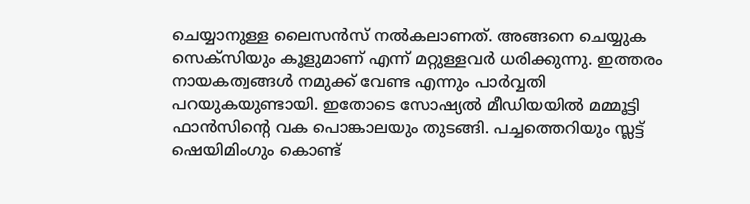ചെയ്യാനുള്ള ലൈസന്‍സ് നല്‍കലാണത്. അങ്ങനെ ചെയ്യുക സെക്‌സിയും കൂളുമാണ് എന്ന് മറ്റുള്ളവര്‍ ധരിക്കുന്നു. ഇത്തരം നായകത്വങ്ങള്‍ നമുക്ക് വേണ്ട എന്നും പാര്‍വ്വതി പറയുകയുണ്ടായി. ഇതോടെ സോഷ്യല്‍ മീഡിയയില്‍ മമ്മൂട്ടി ഫാന്‍സിന്റെ വക പൊങ്കാലയും തുടങ്ങി. പച്ചത്തെറിയും സ്ലട്ട് ഷെയിമിംഗും കൊണ്ട്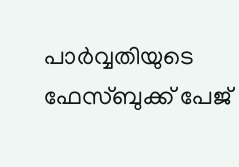പാര്‍വ്വതിയുടെ ഫേസ്ബുക്ക് പേജ്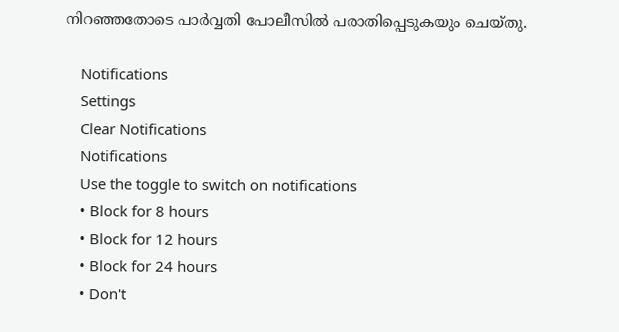നിറഞ്ഞതോടെ പാർവ്വതി പോലീസിൽ പരാതിപ്പെടുകയും ചെയ്തു.

    Notifications
    Settings
    Clear Notifications
    Notifications
    Use the toggle to switch on notifications
    • Block for 8 hours
    • Block for 12 hours
    • Block for 24 hours
    • Don't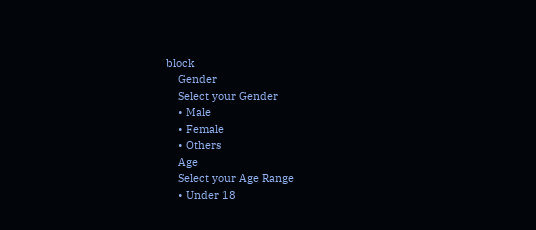block
    Gender
    Select your Gender
    • Male
    • Female
    • Others
    Age
    Select your Age Range
    • Under 18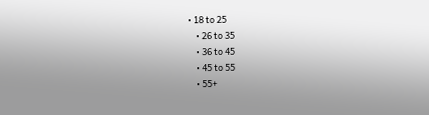• 18 to 25
    • 26 to 35
    • 36 to 45
    • 45 to 55
    • 55+